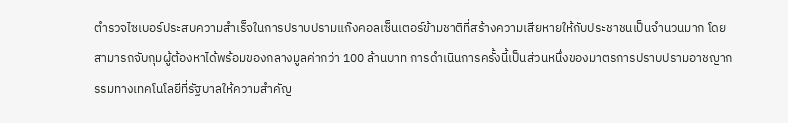ตำรวจไซเบอร์ประสบความสำเร็จในการปราบปรามแก๊งคอลเซ็นเตอร์ข้ามชาติที่สร้างความเสียหายให้กับประชาชนเป็นจำนวนมาก โดยสามารถจับกุมผู้ต้องหาได้พร้อมของกลางมูลค่ากว่า 100 ล้านบาท การดำเนินการครั้งนี้เป็นส่วนหนึ่งของมาตรการปราบปรามอาชญากรรมทางเทคโนโลยีที่รัฐบาลให้ความสำคัญ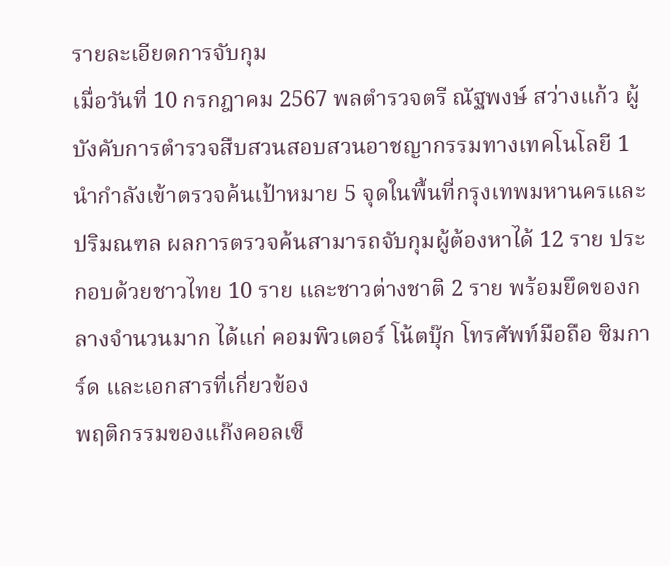รายละเอียดการจับกุม
เมื่อวันที่ 10 กรกฎาคม 2567 พลตำรวจตรี ณัฐพงษ์ สว่างแก้ว ผู้บังคับการตำรวจสืบสวนสอบสวนอาชญากรรมทางเทคโนโลยี 1 นำกำลังเข้าตรวจค้นเป้าหมาย 5 จุดในพื้นที่กรุงเทพมหานครและปริมณฑล ผลการตรวจค้นสามารถจับกุมผู้ต้องหาได้ 12 ราย ประกอบด้วยชาวไทย 10 ราย และชาวต่างชาติ 2 ราย พร้อมยึดของกลางจำนวนมาก ได้แก่ คอมพิวเตอร์ โน้ตบุ๊ก โทรศัพท์มือถือ ซิมการ์ด และเอกสารที่เกี่ยวข้อง
พฤติกรรมของแก๊งคอลเซ็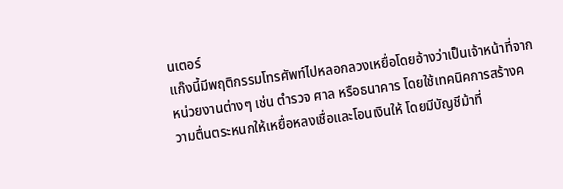นเตอร์
แก๊งนี้มีพฤติกรรมโทรศัพท์ไปหลอกลวงเหยื่อโดยอ้างว่าเป็นเจ้าหน้าที่จากหน่วยงานต่างๆ เช่น ตำรวจ ศาล หรือธนาคาร โดยใช้เทคนิคการสร้างความตื่นตระหนกให้เหยื่อหลงเชื่อและโอนเงินให้ โดยมีบัญชีม้าที่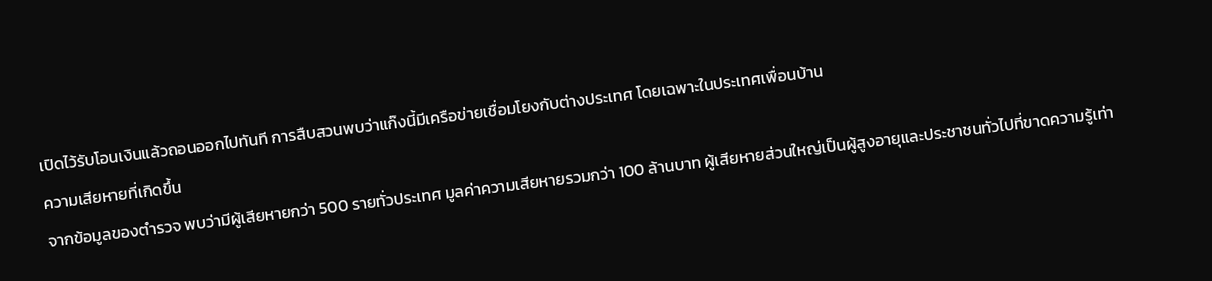เปิดไว้รับโอนเงินแล้วถอนออกไปทันที การสืบสวนพบว่าแก๊งนี้มีเครือข่ายเชื่อมโยงกับต่างประเทศ โดยเฉพาะในประเทศเพื่อนบ้าน
ความเสียหายที่เกิดขึ้น
จากข้อมูลของตำรวจ พบว่ามีผู้เสียหายกว่า 500 รายทั่วประเทศ มูลค่าความเสียหายรวมกว่า 100 ล้านบาท ผู้เสียหายส่วนใหญ่เป็นผู้สูงอายุและประชาชนทั่วไปที่ขาดความรู้เท่า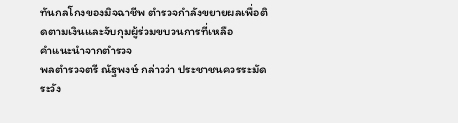ทันกลโกงของมิจฉาชีพ ตำรวจกำลังขยายผลเพื่อติดตามเงินและจับกุมผู้ร่วมขบวนการที่เหลือ
คำแนะนำจากตำรวจ
พลตำรวจตรี ณัฐพงษ์ กล่าวว่า ประชาชนควรระมัดระวัง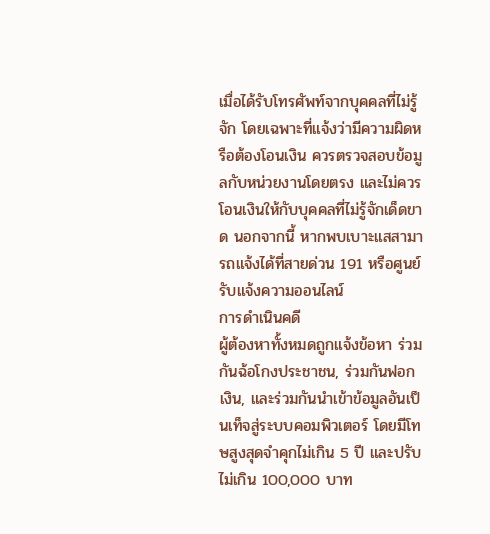เมื่อได้รับโทรศัพท์จากบุคคลที่ไม่รู้จัก โดยเฉพาะที่แจ้งว่ามีความผิดหรือต้องโอนเงิน ควรตรวจสอบข้อมูลกับหน่วยงานโดยตรง และไม่ควรโอนเงินให้กับบุคคลที่ไม่รู้จักเด็ดขาด นอกจากนี้ หากพบเบาะแสสามารถแจ้งได้ที่สายด่วน 191 หรือศูนย์รับแจ้งความออนไลน์
การดำเนินคดี
ผู้ต้องหาทั้งหมดถูกแจ้งข้อหา ร่วมกันฉ้อโกงประชาชน, ร่วมกันฟอกเงิน, และร่วมกันนำเข้าข้อมูลอันเป็นเท็จสู่ระบบคอมพิวเตอร์ โดยมีโทษสูงสุดจำคุกไม่เกิน 5 ปี และปรับไม่เกิน 100,000 บาท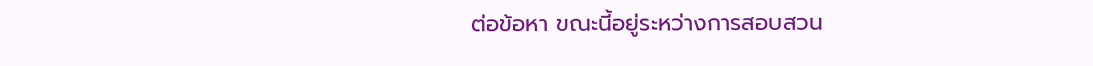ต่อข้อหา ขณะนี้อยู่ระหว่างการสอบสวน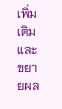เพิ่มเติมและขยายผล